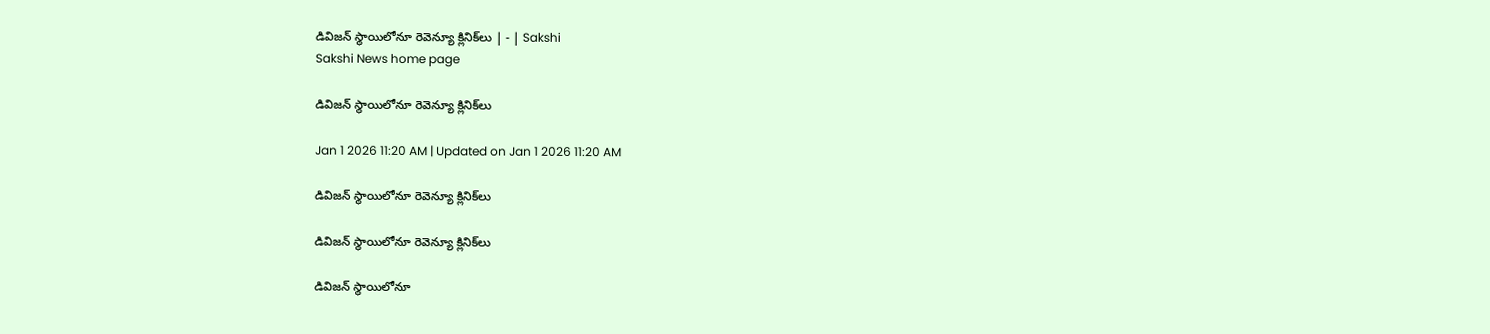డివిజన్‌ స్థాయిలోనూ రెవెన్యూ క్లినిక్‌లు | - | Sakshi
Sakshi News home page

డివిజన్‌ స్థాయిలోనూ రెవెన్యూ క్లినిక్‌లు

Jan 1 2026 11:20 AM | Updated on Jan 1 2026 11:20 AM

డివిజన్‌ స్థాయిలోనూ రెవెన్యూ క్లినిక్‌లు

డివిజన్‌ స్థాయిలోనూ రెవెన్యూ క్లినిక్‌లు

డివిజన్‌ స్థాయిలోనూ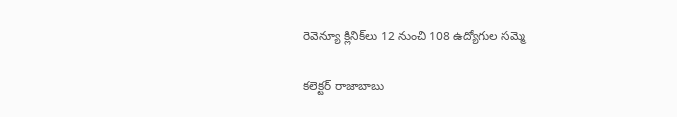రెవెన్యూ క్లినిక్‌లు 12 నుంచి 108 ఉద్యోగుల సమ్మె

కలెక్టర్‌ రాజాబాబు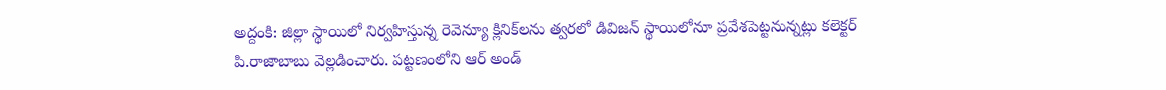అద్దంకి: జిల్లా స్థాయిలో నిర్వహిస్తున్న రెవెన్యూ క్లినిక్‌లను త్వరలో డివిజన్‌ స్థాయిలోనూ ప్రవేశపెట్టనున్నట్లు కలెక్టర్‌ పి.రాజాబాబు వెల్లడించారు. పట్టణంలోని ఆర్‌ అండ్‌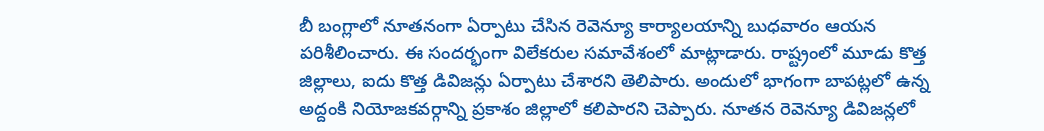బీ బంగ్లాలో నూతనంగా ఏర్పాటు చేసిన రెవెన్యూ కార్యాలయాన్ని బుధవారం ఆయన పరిశీలించారు. ఈ సందర్భంగా విలేకరుల సమావేశంలో మాట్లాడారు. రాష్ట్రంలో మూడు కొత్త జిల్లాలు, ఐదు కొత్త డివిజన్లు ఏర్పాటు చేశారని తెలిపారు. అందులో భాగంగా బాపట్లలో ఉన్న అద్దంకి నియోజకవర్గాన్ని ప్రకాశం జిల్లాలో కలిపారని చెప్పారు. నూతన రెవెన్యూ డివిజన్లలో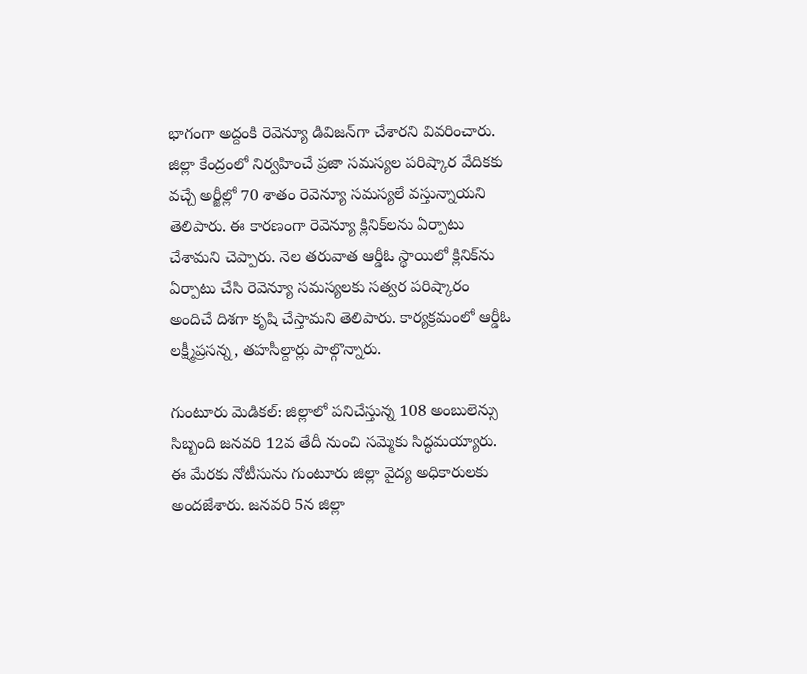భాగంగా అద్దంకి రెవెన్యూ డివిజన్‌గా చేశారని వివరించారు. జిల్లా కేంద్రంలో నిర్వహించే ప్రజా సమస్యల పరిష్కార వేదికకు వచ్చే అర్జీల్లో 70 శాతం రెవెన్యూ సమస్యలే వస్తున్నాయని తెలిపారు. ఈ కారణంగా రెవెన్యూ క్లినిక్‌లను ఏర్పాటు చేశామని చెప్పారు. నెల తరువాత ఆర్డీఓ స్థాయిలో క్లినిక్‌ను ఏర్పాటు చేసి రెవెన్యూ సమస్యలకు సత్వర పరిష్కారం అందిచే దిశగా కృషి చేస్తామని తెలిపారు. కార్యక్రమంలో ఆర్డీఓ లక్ష్మీప్రసన్న, తహసీల్దార్లు పాల్గొన్నారు.

గుంటూరు మెడికల్‌: జిల్లాలో పనిచేస్తున్న 108 అంబులెన్సు సిబ్బంది జనవరి 12వ తేదీ నుంచి సమ్మెకు సిద్ధమయ్యారు. ఈ మేరకు నోటీసును గుంటూరు జిల్లా వైద్య అధికారులకు అందజేశారు. జనవరి 5న జిల్లా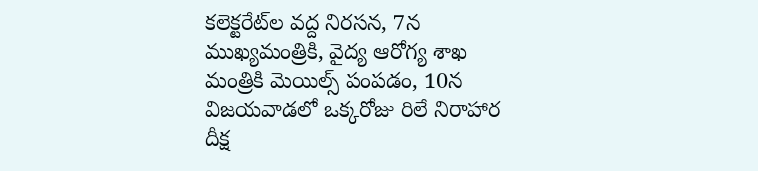కలెక్టరేట్‌ల వద్ద నిరసన, 7న ముఖ్యమంత్రికి, వైద్య ఆరోగ్య శాఖ మంత్రికి మెయిల్స్‌ పంపడం, 10న విజయవాడలో ఒక్కరోజు రిలే నిరాహార దీక్ష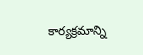కార్యక్రమాన్ని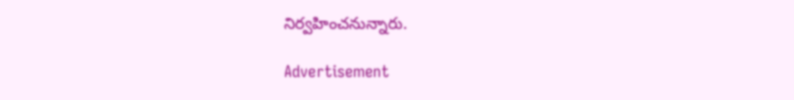నిర్వహించనున్నారు.

Advertisement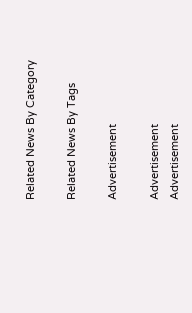Related News By Category

Related News By Tags

Advertisement

Advertisement
Advertisement